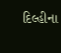દિલ્હીના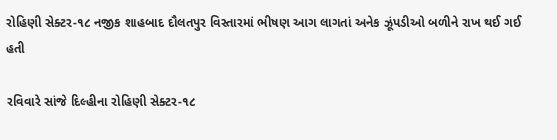રોહિણી સેક્ટર-૧૮ નજીક શાહબાદ દૌલતપુર વિસ્તારમાં ભીષણ આગ લાગતાં અનેક ઝૂંપડીઓ બળીને રાખ થઈ ગઈ હતી

રવિવારે સાંજે દિલ્હીના રોહિણી સેક્ટર-૧૮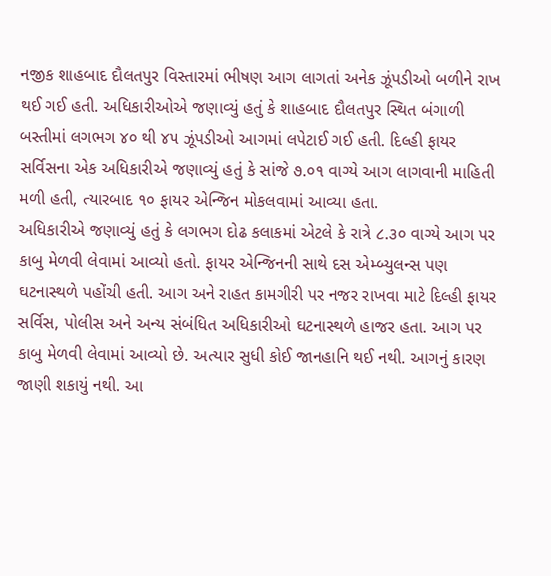નજીક શાહબાદ દૌલતપુર વિસ્તારમાં ભીષણ આગ લાગતાં અનેક ઝૂંપડીઓ બળીને રાખ થઈ ગઈ હતી. અધિકારીઓએ જણાવ્યું હતું કે શાહબાદ દૌલતપુર સ્થિત બંગાળી બસ્તીમાં લગભગ ૪૦ થી ૪૫ ઝૂંપડીઓ આગમાં લપેટાઈ ગઈ હતી. દિલ્હી ફાયર સર્વિસના એક અધિકારીએ જણાવ્યું હતું કે સાંજે ૭.૦૧ વાગ્યે આગ લાગવાની માહિતી મળી હતી, ત્યારબાદ ૧૦ ફાયર એન્જિન મોકલવામાં આવ્યા હતા.
અધિકારીએ જણાવ્યું હતું કે લગભગ દોઢ કલાકમાં એટલે કે રાત્રે ૮.૩૦ વાગ્યે આગ પર કાબુ મેળવી લેવામાં આવ્યો હતો. ફાયર એન્જિનની સાથે દસ એમ્બ્યુલન્સ પણ ઘટનાસ્થળે પહોંચી હતી. આગ અને રાહત કામગીરી પર નજર રાખવા માટે દિલ્હી ફાયર સર્વિસ, પોલીસ અને અન્ય સંબંધિત અધિકારીઓ ઘટનાસ્થળે હાજર હતા. આગ પર કાબુ મેળવી લેવામાં આવ્યો છે. અત્યાર સુધી કોઈ જાનહાનિ થઈ નથી. આગનું કારણ જાણી શકાયું નથી. આ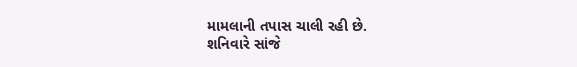મામલાની તપાસ ચાલી રહી છે.
શનિવારે સાંજે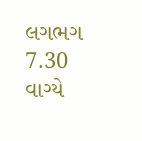લગભગ 7.30 વાગ્યે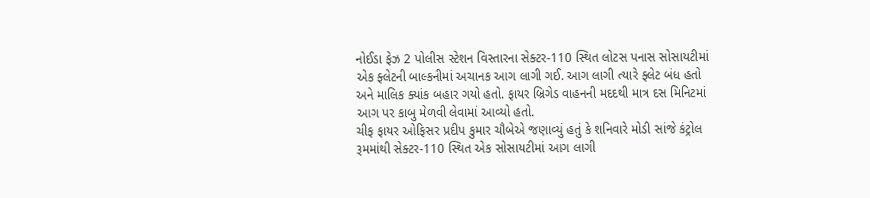નોઈડા ફેઝ 2 પોલીસ સ્ટેશન વિસ્તારના સેક્ટર-110 સ્થિત લોટસ પનાસ સોસાયટીમાં એક ફ્લેટની બાલ્કનીમાં અચાનક આગ લાગી ગઈ. આગ લાગી ત્યારે ફ્લેટ બંધ હતો અને માલિક ક્યાંક બહાર ગયો હતો. ફાયર બ્રિગેડ વાહનની મદદથી માત્ર દસ મિનિટમાં આગ પર કાબુ મેળવી લેવામાં આવ્યો હતો.
ચીફ ફાયર ઓફિસર પ્રદીપ કુમાર ચૌબેએ જણાવ્યું હતું કે શનિવારે મોડી સાંજે કંટ્રોલ રૂમમાંથી સેક્ટર-110 સ્થિત એક સોસાયટીમાં આગ લાગી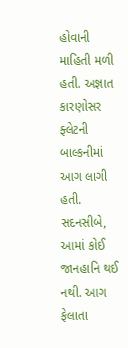હોવાની માહિતી મળી હતી. અજ્ઞાત કારણોસર ફ્લેટની બાલ્કનીમાં આગ લાગી હતી. સદનસીબે, આમાં કોઈ જાનહાનિ થઈ નથી. આગ ફેલાતા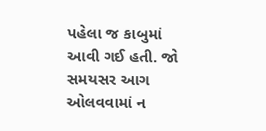પહેલા જ કાબુમાં આવી ગઈ હતી. જો સમયસર આગ ઓલવવામાં ન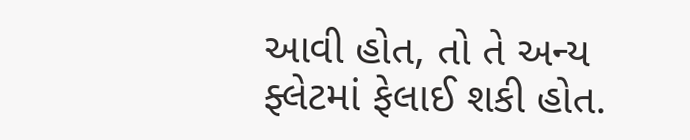આવી હોત, તો તે અન્ય ફ્લેટમાં ફેલાઈ શકી હોત.